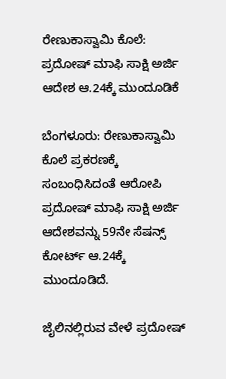ರೇಣುಕಾಸ್ವಾಮಿ ಕೊಲೆ: ಪ್ರದೋಷ್ ಮಾಫಿ ಸಾಕ್ಷಿ ಅರ್ಜಿ ಆದೇಶ ಆ.24ಕ್ಕೆ ಮುಂದೂಡಿಕೆ

ಬೆಂಗಳೂರು: ರೇಣುಕಾಸ್ವಾಮಿ ಕೊಲೆ ಪ್ರಕರಣಕ್ಕೆ ಸಂಬಂಧಿಸಿದಂತೆ ಆರೋಪಿ ಪ್ರದೋಷ್ ಮಾಫಿ ಸಾಕ್ಷಿ ಅರ್ಜಿ ಆದೇಶವನ್ನು 59ನೇ ಸೆಷನ್ಸ್ ಕೋರ್ಟ್ ಆ.24ಕ್ಕೆ ಮುಂದೂಡಿದೆ.

ಜೈಲಿನಲ್ಲಿರುವ ವೇಳೆ ಪ್ರದೋಷ್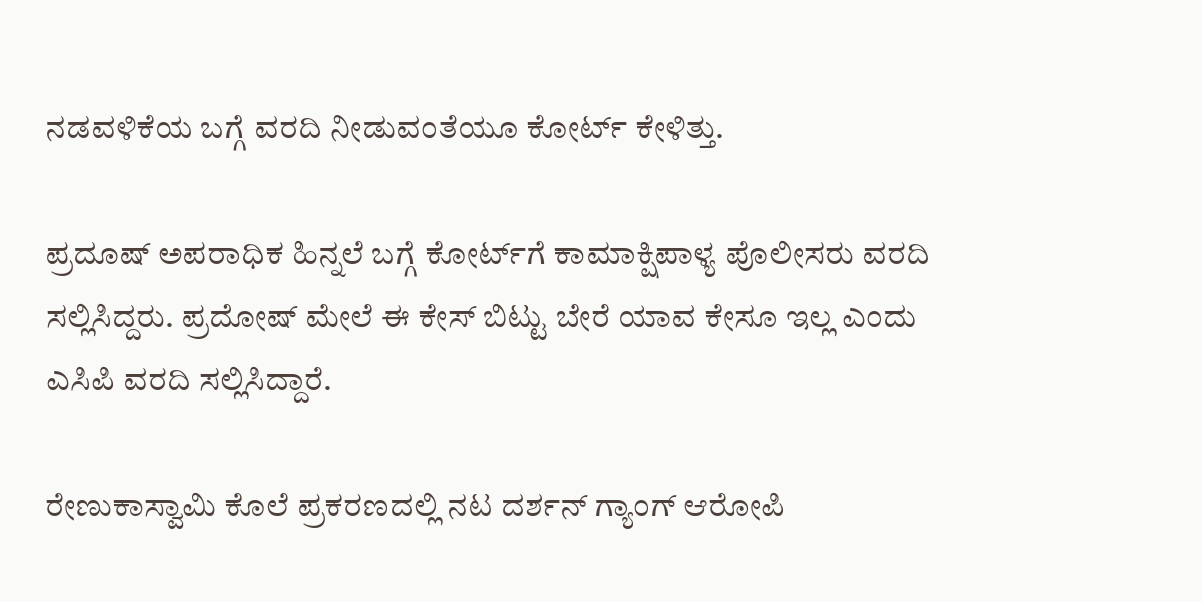ನಡವಳಿಕೆಯ ಬಗ್ಗೆ ವರದಿ ನೀಡುವಂತೆಯೂ ಕೋರ್ಟ್ ಕೇಳಿತ್ತು.

ಪ್ರದೂಷ್ ಅಪರಾಧಿಕ ಹಿನ್ನಲೆ ಬಗ್ಗೆ ಕೋರ್ಟ್‌ಗೆ ಕಾಮಾಕ್ಷಿಪಾಳ್ಯ ಪೊಲೀಸರು ವರದಿ ಸಲ್ಲಿಸಿದ್ದರು. ಪ್ರದೋಷ್ ಮೇಲೆ ಈ ಕೇಸ್ ಬಿಟ್ಟು ಬೇರೆ ಯಾವ ಕೇಸೂ ಇಲ್ಲ ಎಂದು ಎಸಿಪಿ ವರದಿ ಸಲ್ಲಿಸಿದ್ದಾರೆ.

ರೇಣುಕಾಸ್ವಾಮಿ ಕೊಲೆ ಪ್ರಕರಣದಲ್ಲಿ ನಟ ದರ್ಶನ್ ಗ್ಯಾಂಗ್ ಆರೋಪಿ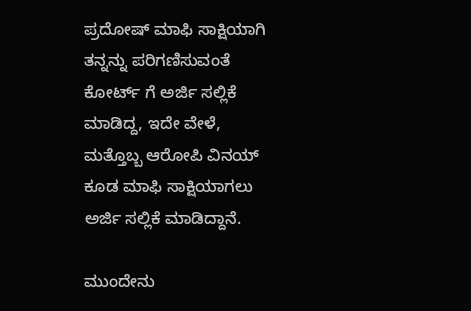ಪ್ರದೋಷ್ ಮಾಫಿ ಸಾಕ್ಷಿಯಾಗಿ ತನ್ನನ್ನು ಪರಿಗಣಿಸುವಂತೆ ಕೋರ್ಟ್ ಗೆ‌ ಅರ್ಜಿ ಸಲ್ಲಿಕೆ ಮಾಡಿದ್ದ, ಇದೇ ವೇಳೆ, ಮತ್ತೊಬ್ಬ ಆರೋಪಿ ವಿನಯ್ ಕೂಡ ಮಾಫಿ ಸಾಕ್ಷಿಯಾಗಲು ಅರ್ಜಿ ಸಲ್ಲಿಕೆ ಮಾಡಿದ್ದಾನೆ.

ಮುಂದೇನು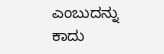ಎಂಬುದನ್ನು ಕಾದು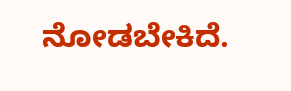ನೋಡಬೇಕಿದೆ.